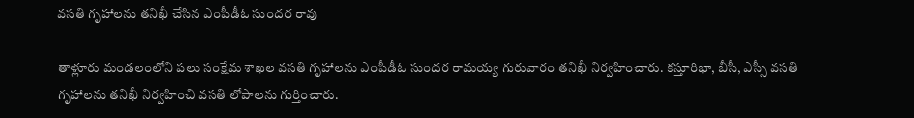వసతి గృహాలను తనిఖీ చేసిన ఎంపీడీఓ సుందర రావు

తాళ్లూరు మండలంలోని పలు సంక్షేమ శాఖల వసతి గృహాలను ఎంపీడీఓ సుందర రామయ్య గురువారం తనిఖీ నిర్వహించారు. కస్తూరిభా, బీసీ, ఎస్సీ వసతి గృహాలను తనిఖీ నిర్వహించి వసతి లోపాలను గుర్తించారు.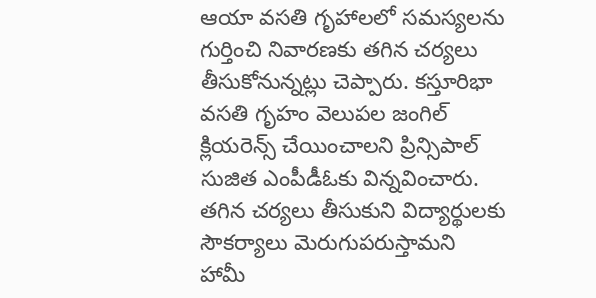ఆయా వసతి గృహాలలో సమస్యలను గుర్తించి నివారణకు తగిన చర్యలు తీసుకోనున్నట్లు చెప్పారు. కస్తూరిభా వసతి గృహం వెలుపల జంగిల్ క్లియరెన్స్ చేయించాలని ప్రిన్సిపాల్ సుజిత ఎంపీడీఓకు విన్నవించారు. తగిన చర్యలు తీసుకుని విద్యార్థులకు సౌకర్యాలు మెరుగుపరుస్తామని హామీ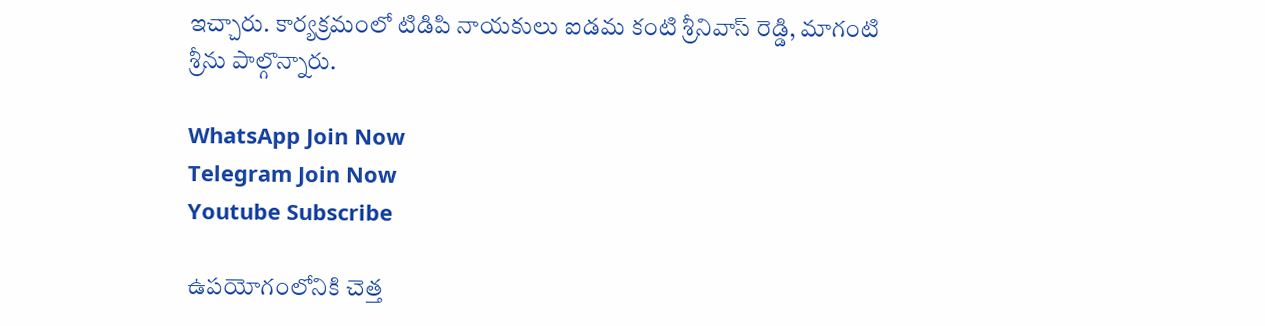ఇచ్చారు. కార్యక్రమంలో టిడిపి నాయకులు ఐడమ కంటి శ్రీనివాస్ రెడ్డి, మాగంటి శ్రీను పాల్గొన్నారు.

WhatsApp Join Now
Telegram Join Now
Youtube Subscribe

ఉపయోగంలోనికి చెత్త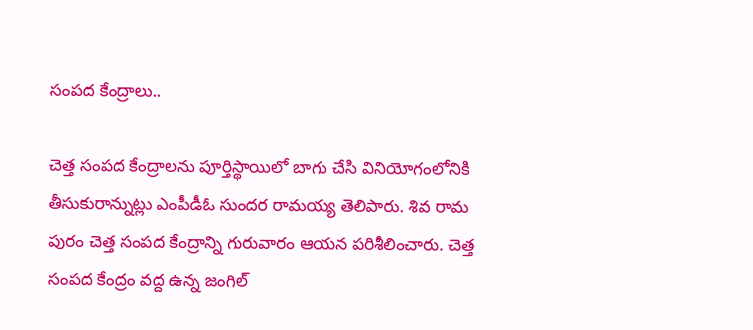సంపద కేంద్రాలు..

చెత్త సంపద కేంద్రాలను పూర్తిస్థాయిలో బాగు చేసి వినియోగంలోనికి తీసుకురాన్నుట్లు ఎంపీడీఓ సుందర రామయ్య తెలిపారు. శివ రామ పురం చెత్త సంపద కేంద్రాన్ని గురువారం ఆయన పరిశీలించారు. చెత్త సంపద కేంద్రం వద్ద ఉన్న జంగిల్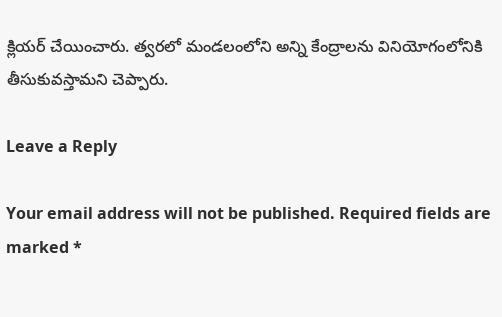క్లియర్ చేయించారు. త్వరలో మండలంలోని అన్ని కేంద్రాలను వినియోగంలోనికి తీసుకువస్తామని చెప్పారు.

Leave a Reply

Your email address will not be published. Required fields are marked *